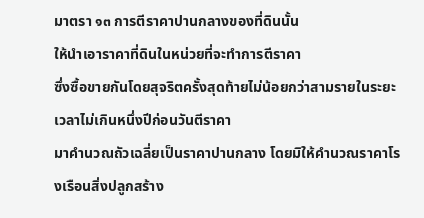มาตรา ๑๓ การตีราคาปานกลางของที่ดินนั้น
ให้นำเอาราคาที่ดินในหน่วยที่จะทำการตีราคา
ซึ่งซื้อขายกันโดยสุจริตครั้งสุดท้ายไม่น้อยกว่าสามรายในระยะเวลาไม่เกินหนึ่งปีก่อนวันตีราคา
มาคำนวณถัวเฉลี่ยเป็นราคาปานกลาง โดยมิให้คำนวณราคาโรงเรือนสิ่งปลูกสร้าง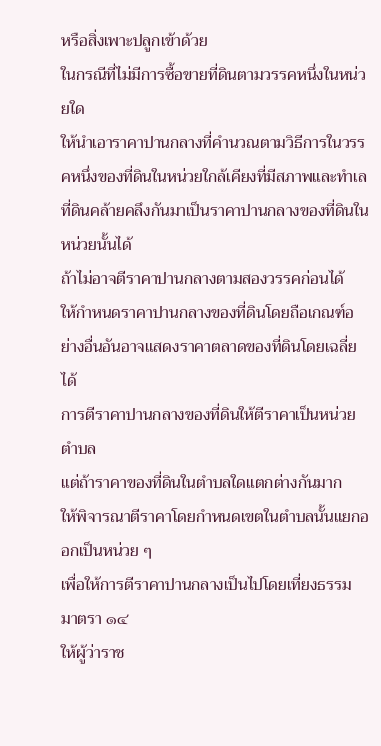หรือสิ่งเพาะปลูกเข้าด้วย
ในกรณีที่ไม่มีการซื้อขายที่ดินตามวรรคหนึ่งในหน่วยใด
ให้นำเอาราคาปานกลางที่คำนวณตามวิธีการในวรรคหนึ่งของที่ดินในหน่วยใกล้เคียงที่มีสภาพและทำเลที่ดินคล้ายคลึงกันมาเป็นราคาปานกลางของที่ดินในหน่วยนั้นได้
ถ้าไม่อาจตีราคาปานกลางตามสองวรรคก่อนได้
ให้กำหนดราคาปานกลางของที่ดินโดยถือเกณฑ์อย่างอื่นอันอาจแสดงราคาตลาดของที่ดินโดยเฉลี่ยได้
การตีราคาปานกลางของที่ดินให้ตีราคาเป็นหน่วยตำบล
แต่ถ้าราคาของที่ดินในตำบลใดแตกต่างกันมาก
ให้พิจารณาตีราคาโดยกำหนดเขตในตำบลนั้นแยกออกเป็นหน่วย ๆ
เพื่อให้การตีราคาปานกลางเป็นไปโดยเที่ยงธรรม
มาตรา ๑๔
ให้ผู้ว่าราช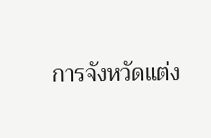การจังหวัดแต่ง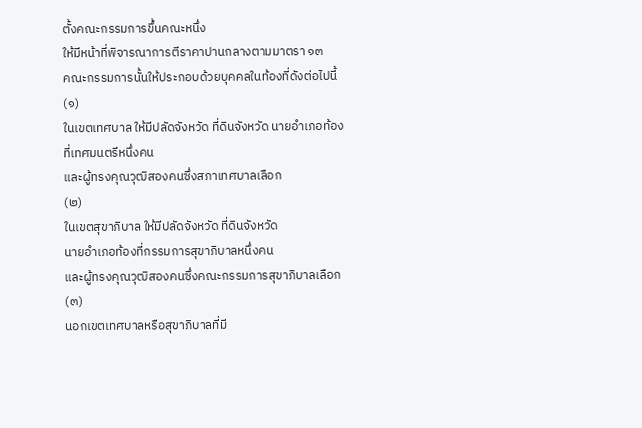ตั้งคณะกรรมการขึ้นคณะหนึ่ง
ให้มีหน้าที่พิจารณาการตีราคาปานกลางตามมาตรา ๑๓
คณะกรรมการนั้นให้ประกอบด้วยบุคคลในท้องที่ดังต่อไปนี้
(๑)
ในเขตเทศบาล ให้มีปลัดจังหวัด ที่ดินจังหวัด นายอำเภอท้องที่เทศมนตรีหนึ่งคน
และผู้ทรงคุณวุฒิสองคนซึ่งสภาเทศบาลเลือก
(๒)
ในเขตสุขาภิบาล ให้มีปลัดจังหวัด ที่ดินจังหวัด
นายอำเภอท้องที่กรรมการสุขาภิบาลหนึ่งคน
และผู้ทรงคุณวุฒิสองคนซึ่งคณะกรรมการสุขาภิบาลเลือก
(๓)
นอกเขตเทศบาลหรือสุขาภิบาลที่มี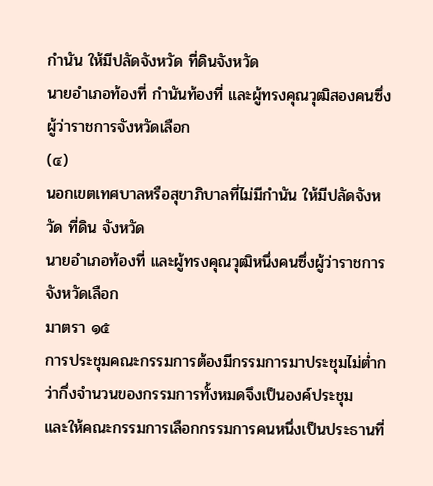กำนัน ให้มีปลัดจังหวัด ที่ดินจังหวัด
นายอำเภอท้องที่ กำนันท้องที่ และผู้ทรงคุณวุฒิสองคนซึ่งผู้ว่าราชการจังหวัดเลือก
(๔)
นอกเขตเทศบาลหรือสุขาภิบาลที่ไม่มีกำนัน ให้มีปลัดจังหวัด ที่ดิน จังหวัด
นายอำเภอท้องที่ และผู้ทรงคุณวุฒิหนึ่งคนซึ่งผู้ว่าราชการจังหวัดเลือก
มาตรา ๑๕
การประชุมคณะกรรมการต้องมีกรรมการมาประชุมไม่ต่ำกว่ากึ่งจำนวนของกรรมการทั้งหมดจึงเป็นองค์ประชุม
และให้คณะกรรมการเลือกกรรมการคนหนึ่งเป็นประธานที่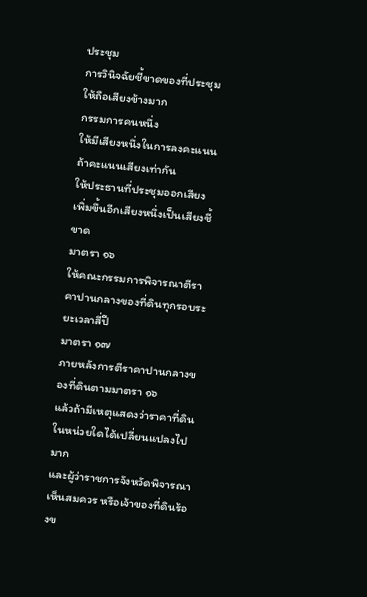ประชุม
การวินิจฉัยชี้ขาดของที่ประชุมให้ถือเสียงข้างมาก
กรรมการคนหนึ่ง
ให้มีเสียงหนึ่งในการลงคะแนน ถ้าคะแนนเสียงเท่ากัน
ให้ประธานที่ประชุมออกเสียงเพิ่มขึ้นอีกเสียงหนึ่งเป็นเสียงชี้ขาด
มาตรา ๑๖
ให้คณะกรรมการพิจารณาตีราคาปานกลางของที่ดินทุกรอบระยะเวลาสี่ปี
มาตรา ๑๗
ภายหลังการตีราคาปานกลางของที่ดินตามมาตรา ๑๖
แล้วถ้ามีเหตุแสดงว่าราคาที่ดินในหน่วยใดได้เปลี่ยนแปลงไปมาก
และผู้ว่าราชการจังหวัดพิจารณาเห็นสมควร หรือเจ้าของที่ดินร้องข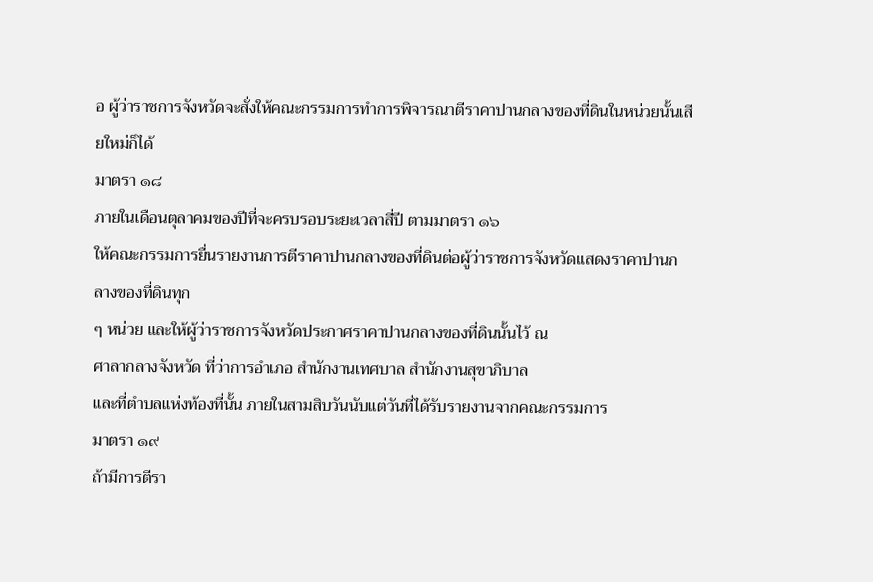อ ผู้ว่าราชการจังหวัดจะสั่งให้คณะกรรมการทำการพิจารณาตีราคาปานกลางของที่ดินในหน่วยนั้นเสียใหม่ก็ได้
มาตรา ๑๘
ภายในเดือนตุลาคมของปีที่จะครบรอบระยะเวลาสี่ปี ตามมาตรา ๑๖
ให้คณะกรรมการยื่นรายงานการตีราคาปานกลางของที่ดินต่อผู้ว่าราชการจังหวัดแสดงราคาปานกลางของที่ดินทุก
ๆ หน่วย และให้ผู้ว่าราชการจังหวัดประกาศราคาปานกลางของที่ดินนั้นไว้ ณ
ศาลากลางจังหวัด ที่ว่าการอำเภอ สำนักงานเทศบาล สำนักงานสุขาภิบาล
และที่ตำบลแห่งท้องที่นั้น ภายในสามสิบวันนับแต่วันที่ได้รับรายงานจากคณะกรรมการ
มาตรา ๑๙
ถ้ามีการตีรา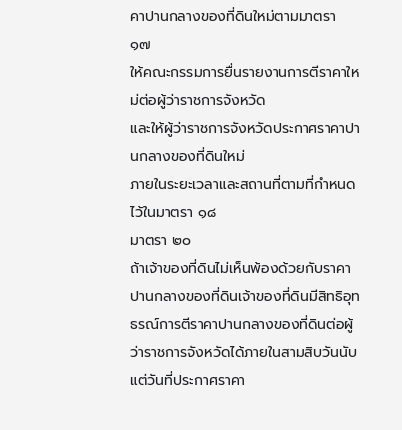คาปานกลางของที่ดินใหม่ตามมาตรา ๑๗
ให้คณะกรรมการยื่นรายงานการตีราคาใหม่ต่อผู้ว่าราชการจังหวัด
และให้ผู้ว่าราชการจังหวัดประกาศราคาปานกลางของที่ดินใหม่
ภายในระยะเวลาและสถานที่ตามที่กำหนดไว้ในมาตรา ๑๘
มาตรา ๒๐
ถ้าเจ้าของที่ดินไม่เห็นพ้องด้วยกับราคาปานกลางของที่ดินเจ้าของที่ดินมีสิทธิอุทธรณ์การตีราคาปานกลางของที่ดินต่อผู้ว่าราชการจังหวัดได้ภายในสามสิบวันนับแต่วันที่ประกาศราคา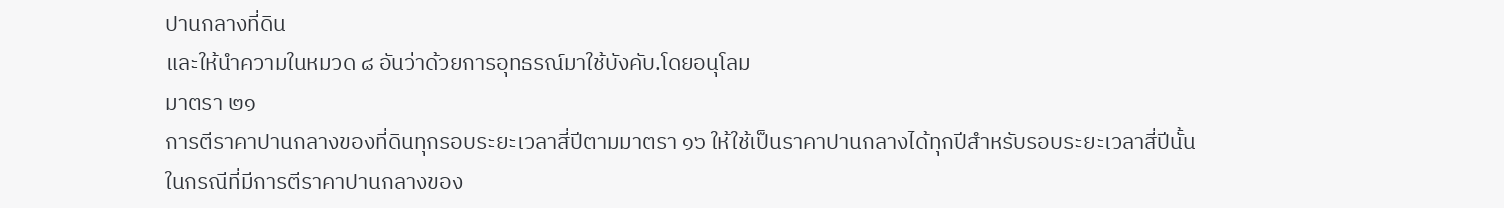ปานกลางที่ดิน
และให้นำความในหมวด ๘ อันว่าด้วยการอุทธรณ์มาใช้บังคับ.โดยอนุโลม
มาตรา ๒๑
การตีราคาปานกลางของที่ดินทุกรอบระยะเวลาสี่ปีตามมาตรา ๑๖ ให้ใช้เป็นราคาปานกลางได้ทุกปีสำหรับรอบระยะเวลาสี่ปีนั้น
ในกรณีที่มีการตีราคาปานกลางของ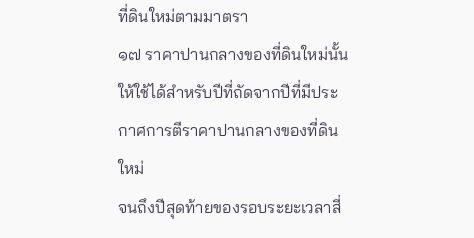ที่ดินใหม่ตามมาตรา
๑๗ ราคาปานกลางของที่ดินใหม่นั้น
ให้ใช้ได้สำหรับปีที่ถัดจากปีที่มีประกาศการตีราคาปานกลางของที่ดินใหม่
จนถึงปีสุดท้ายของรอบระยะเวลาสี่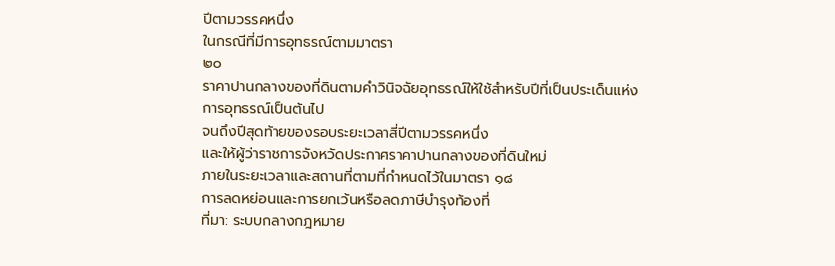ปีตามวรรคหนึ่ง
ในกรณีที่มีการอุทธรณ์ตามมาตรา
๒๐
ราคาปานกลางของที่ดินตามคำวินิจฉัยอุทธรณ์ให้ใช้สำหรับปีที่เป็นประเด็นแห่งการอุทธรณ์เป็นต้นไป
จนถึงปีสุดท้ายของรอบระยะเวลาสี่ปีตามวรรคหนึ่ง
และให้ผู้ว่าราชการจังหวัดประกาศราคาปานกลางของที่ดินใหม่
ภายในระยะเวลาและสถานที่ตามที่กำหนดไว้ในมาตรา ๑๘
การลดหย่อนและการยกเว้นหรือลดภาษีบำรุงท้องที่
ที่มา: ระบบกลางกฎหมาย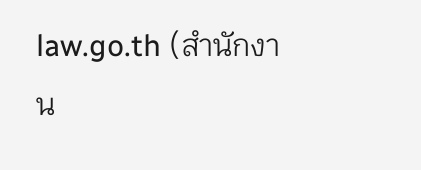law.go.th (สำนักงาน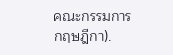คณะกรรมการกฤษฎีกา).